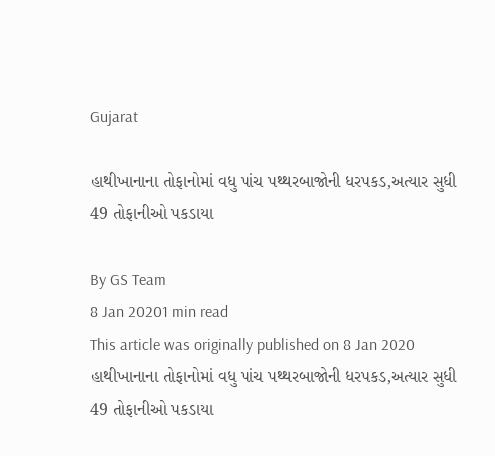Gujarat

હાથીખાનાના તોફાનોમાં વધુ પાંચ પથ્થરબાજોની ધરપકડ,અત્યાર સુધી 49 તોફાનીઓ પકડાયા

By GS Team
8 Jan 20201 min read
This article was originally published on 8 Jan 2020
હાથીખાનાના તોફાનોમાં વધુ પાંચ પથ્થરબાજોની ધરપકડ,અત્યાર સુધી  49 તોફાનીઓ પકડાયા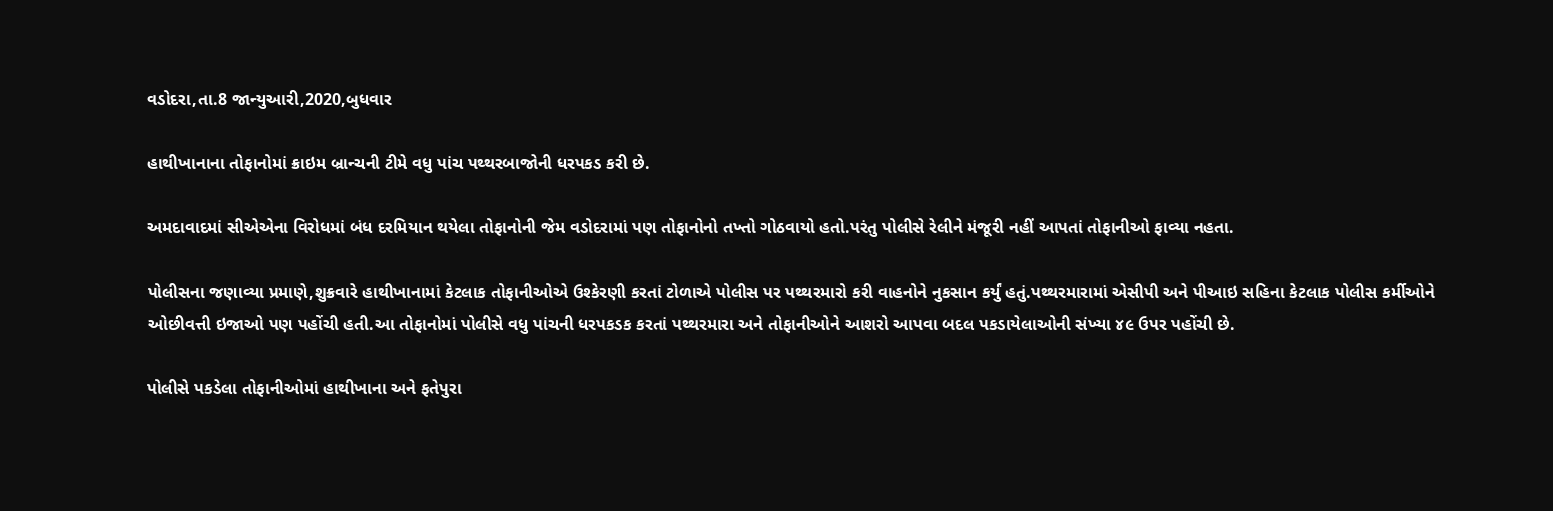વડોદરા,તા.8 જાન્યુઆરી,2020,બુધવાર

હાથીખાનાના તોફાનોમાં ક્રાઇમ બ્રાન્ચની ટીમે વધુ પાંચ પથ્થરબાજોની ધરપકડ કરી છે.

અમદાવાદમાં સીએએના વિરોધમાં બંધ દરમિયાન થયેલા તોફાનોની જેમ વડોદરામાં પણ તોફાનોનો તખ્તો ગોઠવાયો હતો.પરંતુ પોલીસે રેલીને મંજૂરી નહીં આપતાં તોફાનીઓ ફાવ્યા નહતા.

પોલીસના જણાવ્યા પ્રમાણે,શુક્રવારે હાથીખાનામાં કેટલાક તોફાનીઓએ ઉશ્કેરણી કરતાં ટોળાએ પોલીસ પર પથ્થરમારો કરી વાહનોને નુકસાન કર્યું હતું.પથ્થરમારામાં એસીપી અને પીઆઇ સહિના કેટલાક પોલીસ કર્મીઓને ઓછીવત્તી ઇજાઓ પણ પહોંચી હતી.આ તોફાનોમાં પોલીસે વધુ પાંચની ધરપકડક કરતાં પથ્થરમારા અને તોફાનીઓને આશરો આપવા બદલ પકડાયેલાઓની સંખ્યા ૪૯ ઉપર પહોંચી છે.

પોલીસે પકડેલા તોફાનીઓમાં હાથીખાના અને ફતેપુરા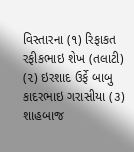વિસ્તારના (૧) રિફાકત રફીકભાઇ શેખ (તલાટી) (૨) ઇરશાદ ઉર્ફે બાબુ કાદરભાઇ ગરાસીયા (૩) શાહબાજ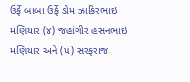ઉર્ફે બાબા ઉર્ફે ડોમ ઝાકિરભાઇ મણિયાર (૪) જહાંગીર હસનભાઇ મણિયાર અને (૫) સરફરાજ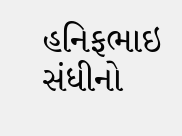હનિફભાઇ સંધીનો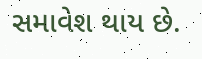સમાવેશ થાય છે.